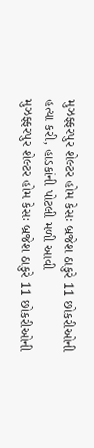મુઝફ્ફરપુર શેલ્ટર હોમ કેસઃ બ્રજેશ ઠાકુરે 11 છોકરીઓની હત્યા કરી, હાડકાંની પોટલી મળી આવી
મુઝફ્ફરપુર શેલ્ટર હોમ કેસઃ બ્રજેશ ઠાકુરે 11 છોકરીઓની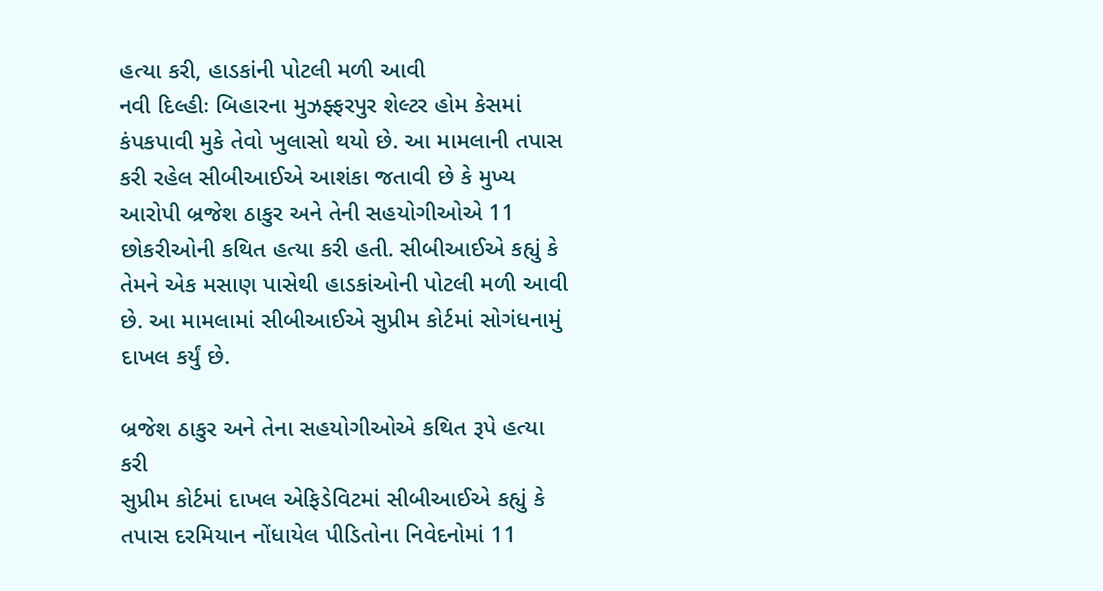હત્યા કરી, હાડકાંની પોટલી મળી આવી
નવી દિલ્હીઃ બિહારના મુઝફ્ફરપુર શેલ્ટર હોમ કેસમાં કંપકપાવી મુકે તેવો ખુલાસો થયો છે. આ મામલાની તપાસ કરી રહેલ સીબીઆઈએ આશંકા જતાવી છે કે મુખ્ય આરોપી બ્રજેશ ઠાકુર અને તેની સહયોગીઓએ 11 છોકરીઓની કથિત હત્યા કરી હતી. સીબીઆઈએ કહ્યું કે તેમને એક મસાણ પાસેથી હાડકાંઓની પોટલી મળી આવી છે. આ મામલામાં સીબીઆઈએ સુપ્રીમ કોર્ટમાં સોગંધનામું દાખલ કર્યું છે.

બ્રજેશ ઠાકુર અને તેના સહયોગીઓએ કથિત રૂપે હત્યા કરી
સુપ્રીમ કોર્ટમાં દાખલ એફિડેવિટમાં સીબીઆઈએ કહ્યું કે તપાસ દરમિયાન નોંધાયેલ પીડિતોના નિવેદનોમાં 11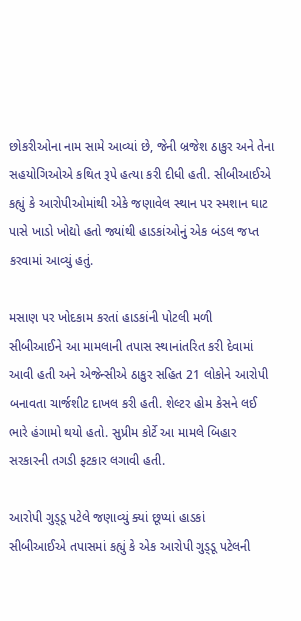છોકરીઓના નામ સામે આવ્યાં છે, જેની બ્રજેશ ઠાકુર અને તેના સહયોગિઓએ કથિત રૂપે હત્યા કરી દીધી હતી. સીબીઆઈએ કહ્યું કે આરોપીઓમાંથી એકે જણાવેલ સ્થાન પર સ્મશાન ઘાટ પાસે ખાડો ખોદ્યો હતો જ્યાંથી હાડકાંઓનું એક બંડલ જપ્ત કરવામાં આવ્યું હતું.

મસાણ પર ખોદકામ કરતાં હાડકાંની પોટલી મળી
સીબીઆઈને આ મામલાની તપાસ સ્થાનાંતરિત કરી દેવામાં આવી હતી અને એજેન્સીએ ઠાકુર સહિત 21 લોકોને આરોપી બનાવતા ચાર્જશીટ દાખલ કરી હતી. શેલ્ટર હોમ કેસને લઈ ભારે હંગામો થયો હતો. સુપ્રીમ કોર્ટે આ મામલે બિહાર સરકારની તગડી ફટકાર લગાવી હતી.

આરોપી ગુડ્ડૂ પટેલે જણાવ્યું ક્યાં છૂપ્યાં હાડકાં
સીબીઆઈએ તપાસમાં કહ્યું કે એક આરોપી ગુડ્ડૂ પટેલની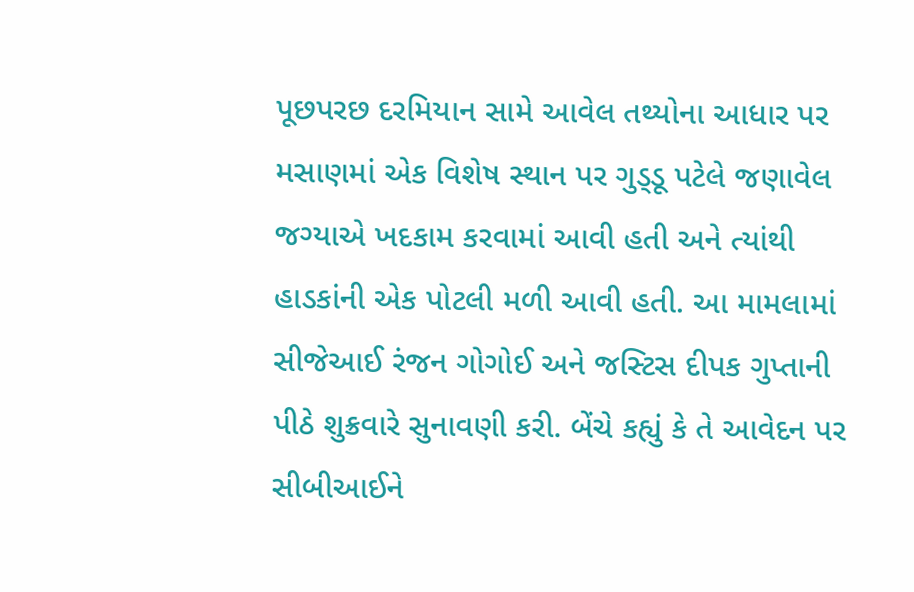પૂછપરછ દરમિયાન સામે આવેલ તથ્યોના આધાર પર મસાણમાં એક વિશેષ સ્થાન પર ગુડ્ડૂ પટેલે જણાવેલ જગ્યાએ ખદકામ કરવામાં આવી હતી અને ત્યાંથી હાડકાંની એક પોટલી મળી આવી હતી. આ મામલામાં સીજેઆઈ રંજન ગોગોઈ અને જસ્ટિસ દીપક ગુપ્તાની પીઠે શુક્રવારે સુનાવણી કરી. બેંચે કહ્યું કે તે આવેદન પર સીબીઆઈને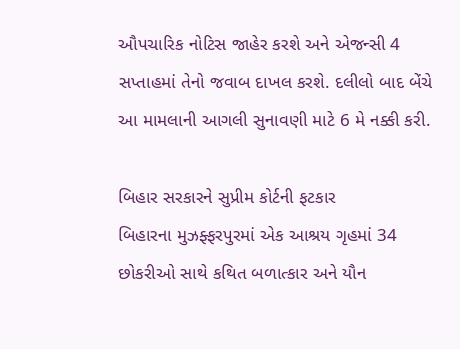ઔપચારિક નોટિસ જાહેર કરશે અને એજન્સી 4 સપ્તાહમાં તેનો જવાબ દાખલ કરશે. દલીલો બાદ બેંચે આ મામલાની આગલી સુનાવણી માટે 6 મે નક્કી કરી.

બિહાર સરકારને સુપ્રીમ કોર્ટની ફટકાર
બિહારના મુઝફ્ફરપુરમાં એક આશ્રય ગૃહમાં 34 છોકરીઓ સાથે કથિત બળાત્કાર અને યૌન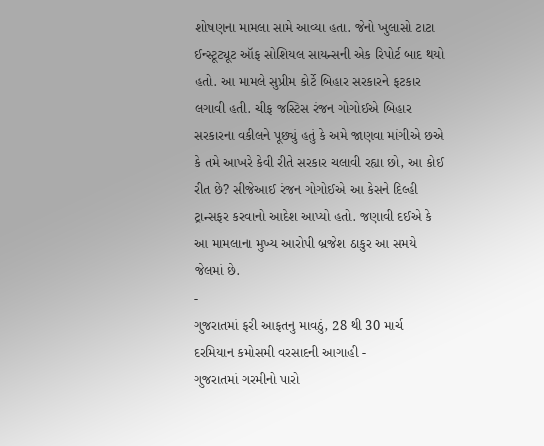શોષણના મામલા સામે આવ્યા હતા. જેનો ખુલાસો ટાટા ઈન્સ્ટૂટ્યૂટ ઑફ સોશિયલ સાયન્સની એક રિપોર્ટ બાદ થયો હતો. આ મામલે સુપ્રીમ કોર્ટે બિહાર સરકારને ફટકાર લગાવી હતી. ચીફ જસ્ટિસ રંજન ગોગોઈએ બિહાર સરકારના વકીલને પૂછ્યું હતું કે અમે જાણવા માંગીએ છએ કે તમે આખરે કેવી રીતે સરકાર ચલાવી રહ્યા છો, આ કોઈ રીત છે? સીજેઆઈ રંજન ગોગોઈએ આ કેસને દિલ્હી ટ્રાન્સફર કરવાનો આદેશ આપ્યો હતો. જણાવી દઈએ કે આ મામલાના મુખ્ય આરોપી બ્રજેશ ઠાકુર આ સમયે જેલમાં છે.
-
ગુજરાતમાં ફરી આફતનુ માવઠું, 28 થી 30 માર્ચ દરમિયાન કમોસમી વરસાદની આગાહી -
ગુજરાતમાં ગરમીનો પારો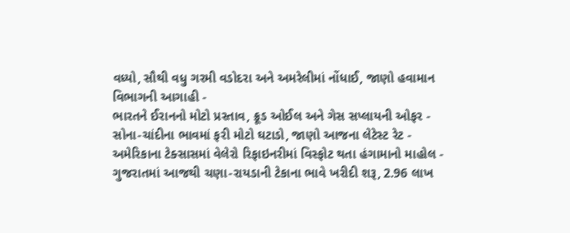વધ્યો, સૌથી વધુ ગરમી વડોદરા અને અમરેલીમાં નોંધાઈ, જાણો હવામાન વિભાગની આગાહી -
ભારતને ઈરાનનો મોટો પ્રસ્તાવ, ક્રૂડ ઓઈલ અને ગેસ સપ્લાયની ઓફર -
સોના-ચાંદીના ભાવમાં ફરી મોટો ઘટાડો, જાણો આજના લેટેસ્ટ રેટ -
અમેરિકાના ટેક્સાસમાં વેલેરો રિફાઇનરીમાં વિસ્ફોટ થતા હંગામાનો માહોલ -
ગુજરાતમાં આજથી ચણા-રાયડાની ટેકાના ભાવે ખરીદી શરૂ, 2.96 લાખ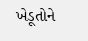ખેડૂતોને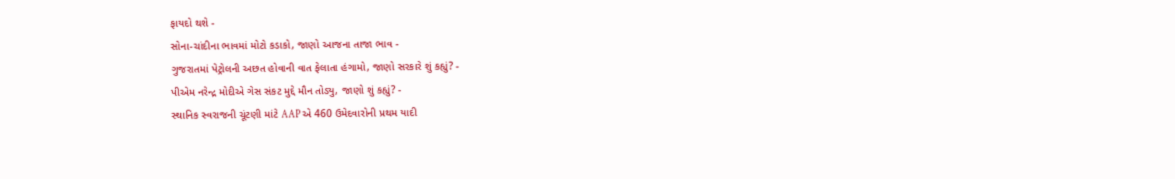ફાયદો થશે -
સોના-ચાંદીના ભાવમાં મોટો કડાકો, જાણો આજના તાજા ભાવ -
ગુજરાતમાં પેટ્રોલની અછત હોવાની વાત ફેલાતા હંગામો, જાણો સરકારે શું કહ્યું? -
પીએમ નરેન્દ્ર મોદીએ ગેસ સંકટ મુદ્દે મૌન તોડ્યુ, જાણો શું કહ્યું? -
સ્થાનિક સ્વરાજની ચૂંટણી માંટે AAP એ 460 ઉમેદવારોની પ્રથમ યાદી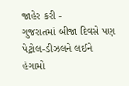જાહેર કરી -
ગુજરાતમાં બીજા દિવસે પણ પેટ્રોલ-ડીઝલને લઈને હંગામો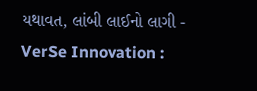યથાવત, લાંબી લાઈનો લાગી -
VerSe Innovation :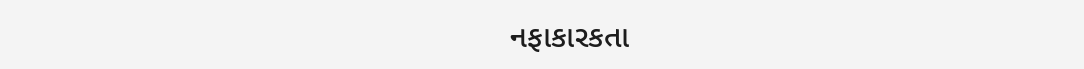નફાકારકતા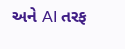અને AI તરફ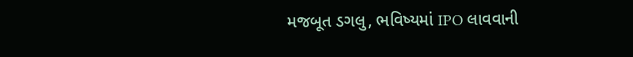મજબૂત ડગલુ, ભવિષ્યમાં IPO લાવવાની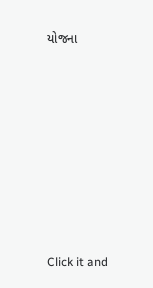યોજના











Click it and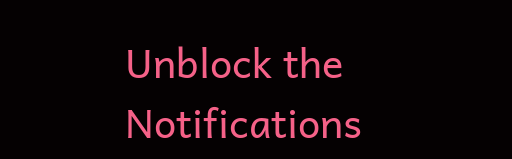Unblock the Notifications